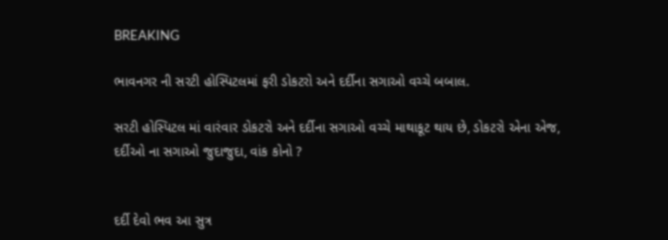BREAKING

ભાવનગર ની સરટી હોસ્પિટલમાં ફરી ડોકટરો અને દર્દીના સગાઓ વચ્ચે બબાલ.

સરટી હોસ્પિટલ માં વારંવાર ડોકટરો અને દર્દીના સગાઓ વચ્ચે માથાકૂટ થાય છે, ડોકટરો એના એજ, દર્દીઓ ના સગાઓ જુદાજુદા, વાંક કોનો ?


દર્દી દેવો ભવ આ સુત્ર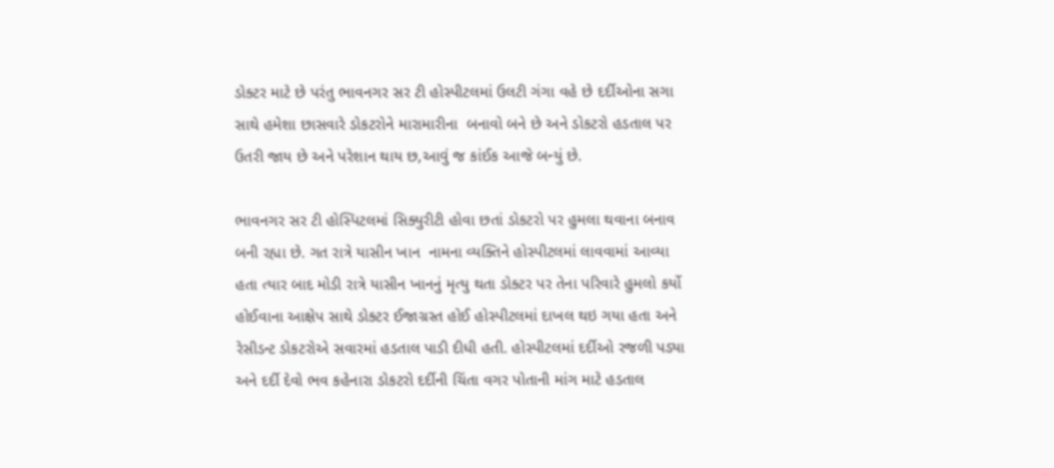ડોક્ટર માટે છે પરંતુ ભાવનગર સર ટી હોસ્પીટલમાં ઉલટી ગંગા વહે છે દર્દીઓના સગા સાથે હમેશા છાસવારે ડોકટરોને મારામારીના  બનાવો બને છે અને ડોકટરો હડતાલ પર ઉતરી જાય છે અને પરેશાન થાય છ,આવું જ કાંઈક આજે બન્યું છે.

ભાવનગર સર ટી હોસ્પિટલમાં સિક્યુરીટી હોવા છતાં ડોકટરો પર હુમલા થવાના બનાવ બની રહ્યા છે. ગત રાત્રે યાસીન ખાન  નામના વ્યક્તિને હોસ્પીટલમાં લાવવામાં આવ્યા હતા ત્યાર બાદ મોડી રાત્રે યાસીન ખાનનું મૃત્યુ થતા ડોક્ટર પર તેના પરિવારે હુમલો કર્યો હોઈવાના આક્ષેપ સાથે ડોક્ટર ઈજાગ્રસ્ત હોઈ હોસ્પીટલમાં દાખલ થઇ ગયા હતા અને રેસીડન્ટ ડોકટરોએ સવારમાં હડતાલ પાડી દીધી હતી. હોસ્પીટલમાં દર્દીઓ રજળી પડ્યા અને દર્દી દેવો ભવ કહેનારા ડોકટરો દર્દીની ચિંતા વગર પોતાની માંગ માટે હડતાલ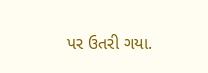પર ઉતરી ગયા.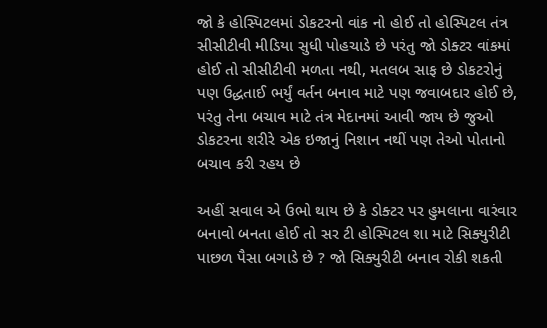જો કે હોસ્પિટલમાં ડોકટરનો વાંક નો હોઈ તો હોસ્પિટલ તંત્ર સીસીટીવી મીડિયા સુધી પોહચાડે છે પરંતુ જો ડોક્ટર વાંકમાં હોઈ તો સીસીટીવી મળતા નથી, મતલબ સાફ છે ડોકટરોનું પણ ઉદ્ધતાઈ ભર્યું વર્તન બનાવ માટે પણ જવાબદાર હોઈ છે, પરંતુ તેના બચાવ માટે તંત્ર મેદાનમાં આવી જાય છે જુઓ ડોકટરના શરીરે એક ઇજાનું નિશાન નથીં પણ તેઓ પોતાનો બચાવ કરી રહય છે

અહીં સવાલ એ ઉભો થાય છે કે ડોક્ટર પર હુમલાના વારંવાર બનાવો બનતા હોઈ તો સર ટી હોસ્પિટલ શા માટે સિક્યુરીટી પાછળ પૈસા બગાડે છે ? જો સિક્યુરીટી બનાવ રોકી શકતી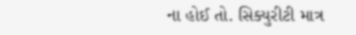ના હોઈ તો. સિક્યુરીટી માત્ર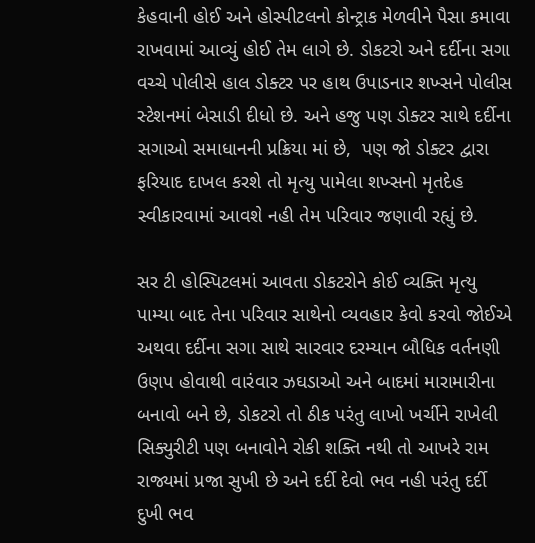કેહવાની હોઈ અને હોસ્પીટલનો કોન્ટ્રાક મેળવીને પૈસા કમાવા રાખવામાં આવ્યું હોઈ તેમ લાગે છે. ડોકટરો અને દર્દીના સગા વચ્ચે પોલીસે હાલ ડોક્ટર પર હાથ ઉપાડનાર શખ્સને પોલીસ સ્ટેશનમાં બેસાડી દીધો છે. અને હજુ પણ ડોક્ટર સાથે દર્દીના સગાઓ સમાધાનની પ્રક્રિયા માં છે,  પણ જો ડોક્ટર દ્વારા ફરિયાદ દાખલ કરશે તો મૃત્યુ પામેલા શખ્સનો મૃતદેહ સ્વીકારવામાં આવશે નહી તેમ પરિવાર જણાવી રહ્યું છે.

સર ટી હોસ્પિટલમાં આવતા ડોકટરોને કોઈ વ્યક્તિ મૃત્યુ પામ્યા બાદ તેના પરિવાર સાથેનો વ્યવહાર કેવો કરવો જોઈએ અથવા દર્દીના સગા સાથે સારવાર દરમ્યાન બૌધિક વર્તનણી ઉણપ હોવાથી વારંવાર ઝઘડાઓ અને બાદમાં મારામારીના બનાવો બને છે, ડોકટરો તો ઠીક પરંતુ લાખો ખર્ચીને રાખેલી સિક્યુરીટી પણ બનાવોને રોકી શક્તિ નથી તો આખરે રામ રાજ્યમાં પ્રજા સુખી છે અને દર્દી દેવો ભવ નહી પરંતુ દર્દી દુખી ભવ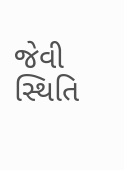જેવી સ્થિતિ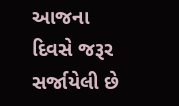આજના દિવસે જરૂર સર્જાયેલી છે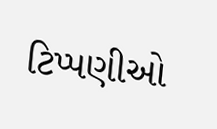ટિપ્પણીઓ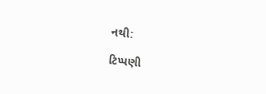નથી:

ટિપ્પણી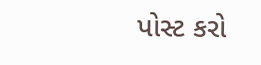પોસ્ટ કરો